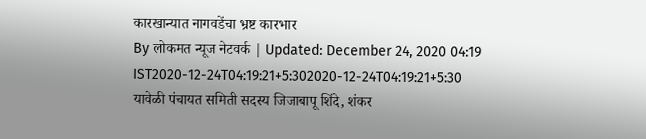कारखान्यात नागवडेंचा भ्रष्ट कारभार
By लोकमत न्यूज नेटवर्क | Updated: December 24, 2020 04:19 IST2020-12-24T04:19:21+5:302020-12-24T04:19:21+5:30
यावेळी पंचायत समिती सदस्य जिजाबापू शिंदे, शंकर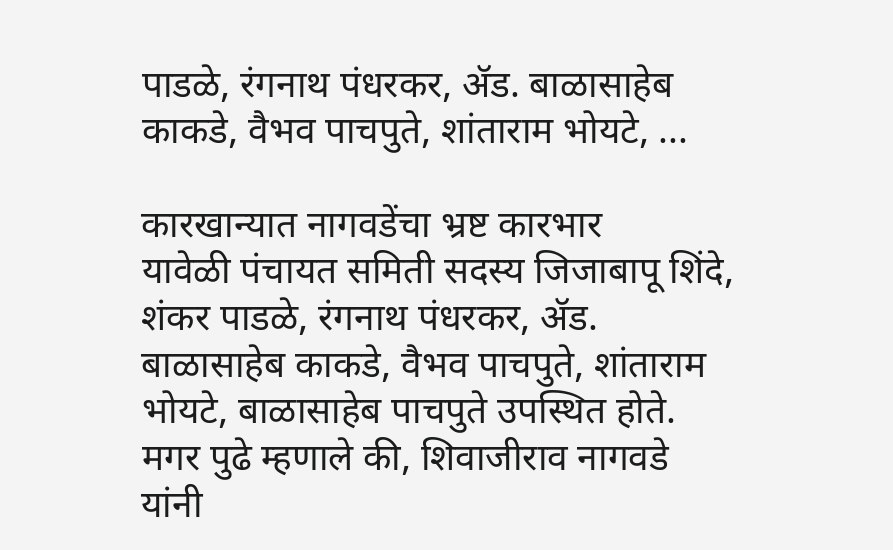पाडळे, रंगनाथ पंधरकर, ॲड. बाळासाहेब काकडे, वैभव पाचपुते, शांताराम भोयटे, ...

कारखान्यात नागवडेंचा भ्रष्ट कारभार
यावेळी पंचायत समिती सदस्य जिजाबापू शिंदे, शंकर पाडळे, रंगनाथ पंधरकर, ॲड. बाळासाहेब काकडे, वैभव पाचपुते, शांताराम भोयटे, बाळासाहेब पाचपुते उपस्थित होते. मगर पुढे म्हणाले की, शिवाजीराव नागवडे यांनी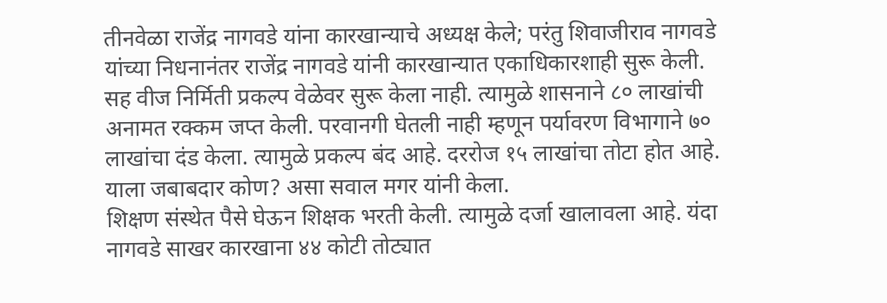तीनवेळा राजेंद्र नागवडे यांना कारखान्याचे अध्यक्ष केले; परंतु शिवाजीराव नागवडे यांच्या निधनानंतर राजेंद्र नागवडे यांनी कारखान्यात एकाधिकारशाही सुरू केली. सह वीज निर्मिती प्रकल्प वेळेवर सुरू केला नाही. त्यामुळे शासनाने ८० लाखांची अनामत रक्कम जप्त केली. परवानगी घेतली नाही म्हणून पर्यावरण विभागाने ७० लाखांचा दंड केला. त्यामुळे प्रकल्प बंद आहे. दररोज १५ लाखांचा तोटा होत आहे. याला जबाबदार कोण? असा सवाल मगर यांनी केला.
शिक्षण संस्थेत पैसे घेऊन शिक्षक भरती केली. त्यामुळे दर्जा खालावला आहे. यंदा नागवडे साखर कारखाना ४४ कोटी तोट्यात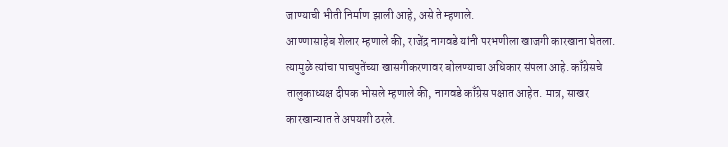जाण्याची भीती निर्माण झाली आहे, असे ते म्हणाले.
आण्णासाहेब शेलार म्हणाले की, राजेंद्र नागवडे यांनी परभणीला खाजगी कारखाना घेतला. त्यामुळे त्यांचा पाचपुतेंच्या खासगीकरणावर बोलण्याचा अधिकार संपला आहे. काँग्रेसचे तालुकाध्यक्ष दीपक भोसले म्हणाले की, नागवडे काँग्रेस पक्षात आहेत. मात्र, साखर कारखान्यात ते अपयशी ठरले.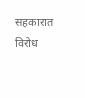सहकारात विरोध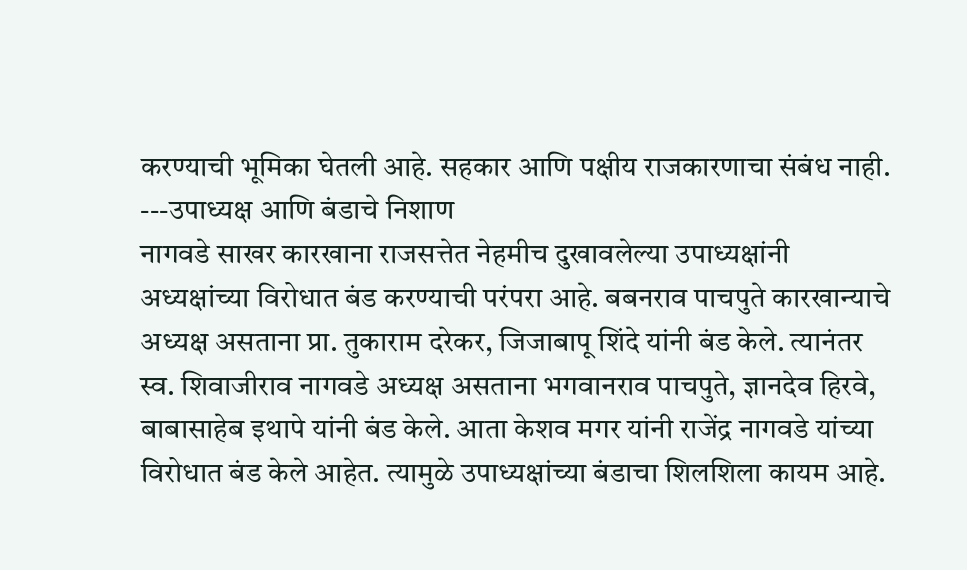करण्याची भूमिका घेतली आहे. सहकार आणि पक्षीय राजकारणाचा संबंध नाही.
---उपाध्यक्ष आणि बंडाचे निशाण
नागवडे साखर कारखाना राजसत्तेत नेहमीच दुखावलेल्या उपाध्यक्षांनी अध्यक्षांच्या विरोधात बंड करण्याची परंपरा आहे. बबनराव पाचपुते कारखान्याचे अध्यक्ष असताना प्रा. तुकाराम दरेकर, जिजाबापू शिंदे यांनी बंड केले. त्यानंतर स्व. शिवाजीराव नागवडे अध्यक्ष असताना भगवानराव पाचपुते, ज्ञानदेव हिरवे, बाबासाहेब इथापे यांनी बंड केले. आता केशव मगर यांनी राजेंद्र नागवडे यांच्या विरोधात बंड केले आहेत. त्यामुळे उपाध्यक्षांच्या बंडाचा शिलशिला कायम आहे.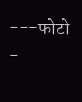---फोटो -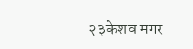२३केशव मगर